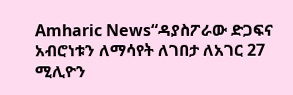Amharic News“ዳያስፖራው ድጋፍና አብሮነቱን ለማሳየት ለገበታ ለአገር 27 ሚሊዮን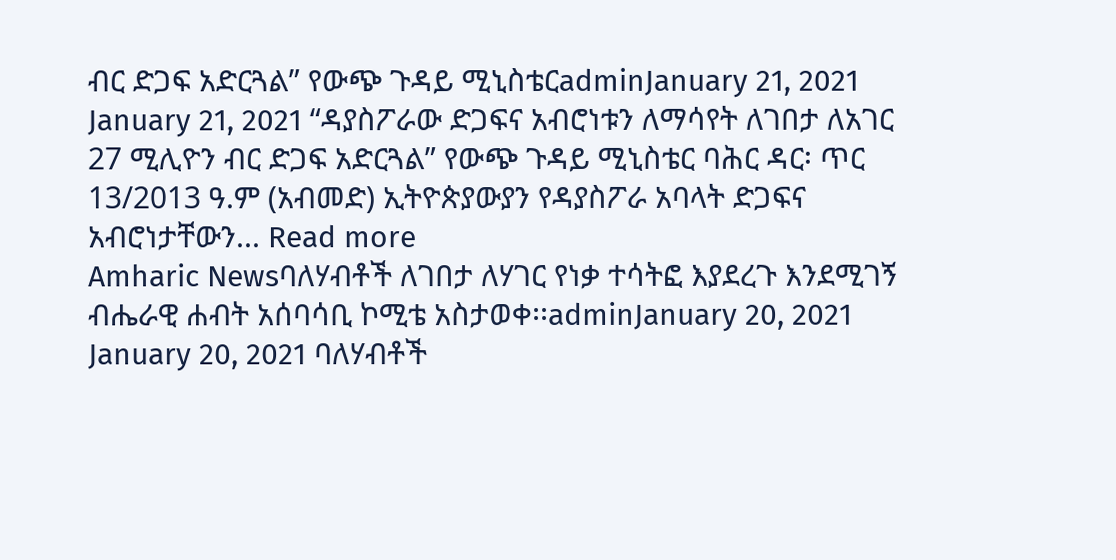ብር ድጋፍ አድርጓል” የውጭ ጉዳይ ሚኒስቴርadminJanuary 21, 2021 January 21, 2021 “ዳያስፖራው ድጋፍና አብሮነቱን ለማሳየት ለገበታ ለአገር 27 ሚሊዮን ብር ድጋፍ አድርጓል” የውጭ ጉዳይ ሚኒስቴር ባሕር ዳር፡ ጥር 13/2013 ዓ.ም (አብመድ) ኢትዮጵያውያን የዳያስፖራ አባላት ድጋፍና አብሮነታቸውን... Read more
Amharic Newsባለሃብቶች ለገበታ ለሃገር የነቃ ተሳትፎ እያደረጉ እንደሚገኝ ብሔራዊ ሐብት አሰባሳቢ ኮሚቴ አስታወቀ፡፡adminJanuary 20, 2021 January 20, 2021 ባለሃብቶች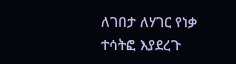ለገበታ ለሃገር የነቃ ተሳትፎ እያደረጉ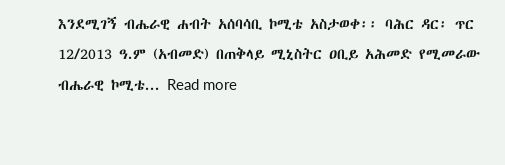እንደሚገኝ ብሔራዊ ሐብት አሰባሳቢ ኮሚቴ አስታወቀ፡፡ ባሕር ዳር፡ ጥር 12/2013 ዓ.ም (አብመድ) በጠቅላይ ሚኒስትር ዐቢይ አሕመድ የሚመራው ብሔራዊ ኮሚቴ... Read more